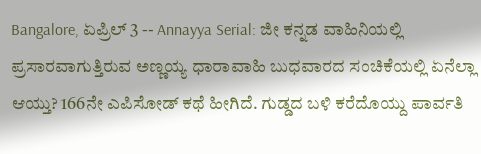Bangalore, ಏಪ್ರಿಲ್ 3 -- Annayya Serial: ಜೀ ಕನ್ನಡ ವಾಹಿನಿಯಲ್ಲಿ ಪ್ರಸಾರವಾಗುತ್ತಿರುವ ಅಣ್ಣಯ್ಯ ಧಾರಾವಾಹಿ ಬುಧವಾರದ ಸಂಚಿಕೆಯಲ್ಲಿ ಏನೆಲ್ಲಾ ಆಯ್ತು? 166ನೇ ಎಪಿಸೋಡ್ ಕಥೆ ಹೀಗಿದೆ. ಗುಡ್ಡದ ಬಳಿ ಕರೆದೊಯ್ದು ಪಾರ್ವತಿ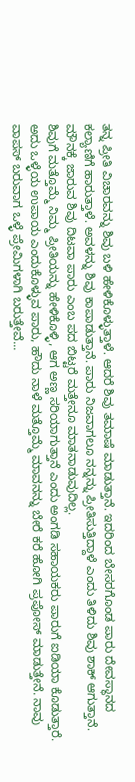ತನ್ನ ಪ್ರೀತಿ ವಿಚಾರವನ್ನು ಶಿವು ಬಳಿ ಹೇಳಿಕೊಳ್ಳುತ್ತಾಳೆ. ಆದರೆ ಶಿವು ತಮಾಷೆ ಮಾಡುತ್ತಾನೆ. ಇದರಿಂದ ಬೇಸರಗೊಂಡ ಪಾರು ದೇವಸ್ಥಾನದ ಕಲ್ಯಾಣಿಗೆ ಹಾರುತ್ತಾಳೆ. ಅವಳನ್ನು ಶಿವು ಕಾಪಾಡುತ್ತಾನೆ. ಪಾರು ನಿಜವಾಗಲೂ ನನ್ನನ್ನು ಪ್ರೀತಿಸುತ್ತಿದ್ದಾಳೆ ಎಂದು ತಿಳಿದು ಶಿವು ಶಾಕ್ ಆಗುತ್ತಾನೆ. ಮೌನಕ್ಕೆ ಜಾರುವ ಶಿವು ದಿಟವಾ ಪಾರು ಎಂಬ ಪದ ಬಿಟ್ಟರೆ ಮತ್ತೇನೂ ಮಾತನಾಡುವುದಿಲ್ಲ.
ಶಿವುಗೆ ಮತ್ತೊಮ್ಮೆ ನಿಮ್ಮ ಪ್ರೀತಿಯನ್ನು ಹೇಳಿಕೊಳ್ಳಿ, ಆಗ ಅಣ್ಣ ಸರಿಯಾಗುತ್ತಾನೆ ಎಂದು ಅಂಗಡಿ ಸಹಾಯಕರು ಪಾರುಗೆ ಐಡಿಯಾ ಕೊಡುತ್ತಾರೆ. ಅದು ಒಳ್ಳೆಯ ಉಪಾಯ ಎಂದುಕೊಳ್ಳುವ ಪಾರು, ಹೌದು ನಾಳೆ ಮತ್ತೊಮ್ಮೆ ಮಾವನನ್ನು ಬೇರೆ ಕರೆ ಹೋಗಿ ಪ್ರಪೋಸ್ ಮಾಡುತ್ತೇನೆ. ನಾವು ವಾಪಸ್ ಬರುವಾಗ ಒಳ್ಳೆ ಪ್ರೇಮಿಗಳಾಗಿ ಬರುತ್ತೇವೆ...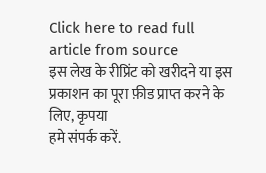Click here to read full article from source
इस लेख के रीप्रिंट को खरीदने या इस प्रकाशन का पूरा फ़ीड प्राप्त करने के लिए, कृपया
हमे संपर्क करें.